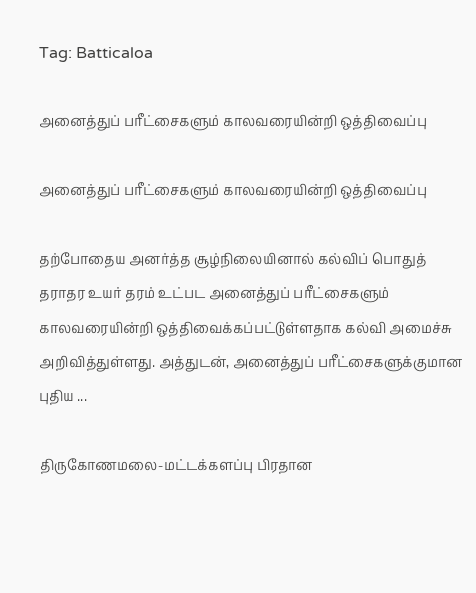Tag: Batticaloa

அனைத்துப் பரீட்சைகளும் காலவரையின்றி ஒத்திவைப்பு

அனைத்துப் பரீட்சைகளும் காலவரையின்றி ஒத்திவைப்பு

தற்போதைய அனர்த்த சூழ்நிலையினால் கல்விப் பொதுத் தராதர உயர் தரம் உட்பட அனைத்துப் பரீட்சைகளும் காலவரையின்றி ஒத்திவைக்கப்பட்டுள்ளதாக கல்வி அமைச்சு அறிவித்துள்ளது. அத்துடன், அனைத்துப் பரீட்சைகளுக்குமான புதிய ...

திருகோணமலை-மட்டக்களப்பு பிரதான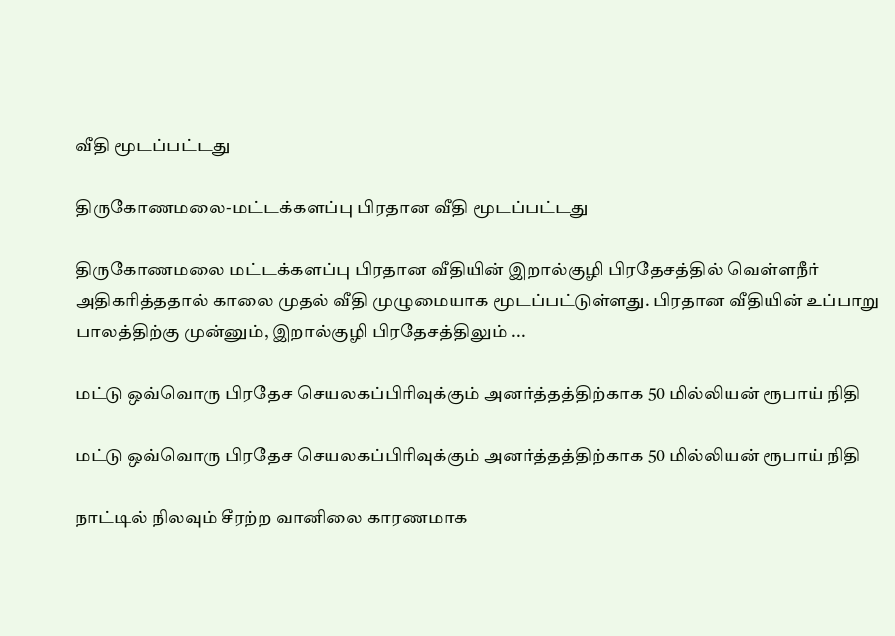வீதி மூடப்பட்டது

திருகோணமலை-மட்டக்களப்பு பிரதான வீதி மூடப்பட்டது

திருகோணமலை மட்டக்களப்பு பிரதான வீதியின் இறால்குழி பிரதேசத்தில் வெள்ளநீர் அதிகரித்ததால் காலை முதல் வீதி முழுமையாக மூடப்பட்டுள்ளது. பிரதான வீதியின் உப்பாறு பாலத்திற்கு முன்னும், இறால்குழி பிரதேசத்திலும் ...

மட்டு ஒவ்வொரு பிரதேச செயலகப்பிரிவுக்கும் அனர்த்தத்திற்காக 50 மில்லியன் ரூபாய் நிதி

மட்டு ஒவ்வொரு பிரதேச செயலகப்பிரிவுக்கும் அனர்த்தத்திற்காக 50 மில்லியன் ரூபாய் நிதி

நாட்டில் நிலவும் சீரற்ற வானிலை காரணமாக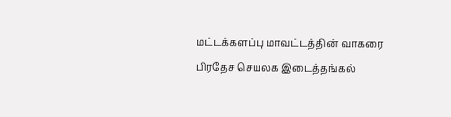மட்டக்களப்பு மாவட்டத்தின் வாகரை பிரதேச செயலக இடைத்தங்கல்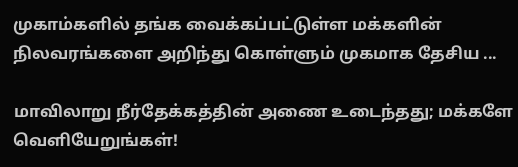முகாம்களில் தங்க வைக்கப்பட்டுள்ள மக்களின் நிலவரங்களை அறிந்து கொள்ளும் முகமாக தேசிய ...

மாவிலாறு நீர்தேக்கத்தின் அணை உடைந்தது; மக்களே வெளியேறுங்கள்!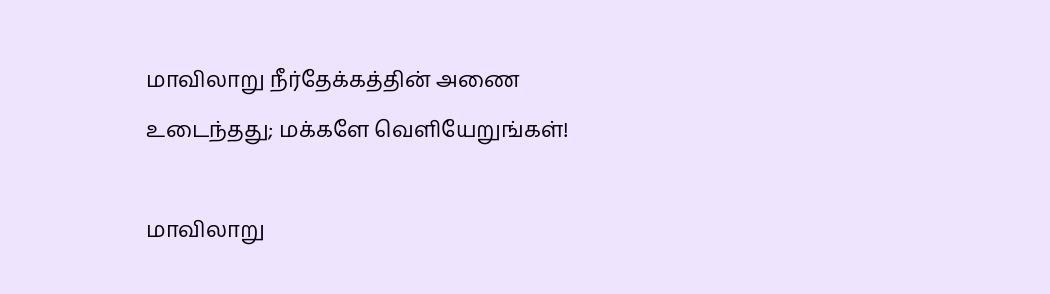மாவிலாறு நீர்தேக்கத்தின் அணை உடைந்தது; மக்களே வெளியேறுங்கள்!

மாவிலாறு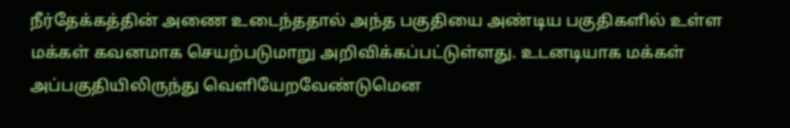நீர்தேக்கத்தின் அணை உடைந்ததால் அந்த பகுதியை அண்டிய பகுதிகளில் உள்ள மக்கள் கவனமாக செயற்படுமாறு அறிவிக்கப்பட்டுள்ளது. உடனடியாக மக்கள் அப்பகுதியிலிருந்து வெளியேறவேண்டுமென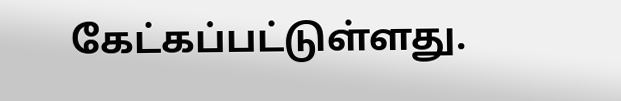கேட்கப்பட்டுள்ளது.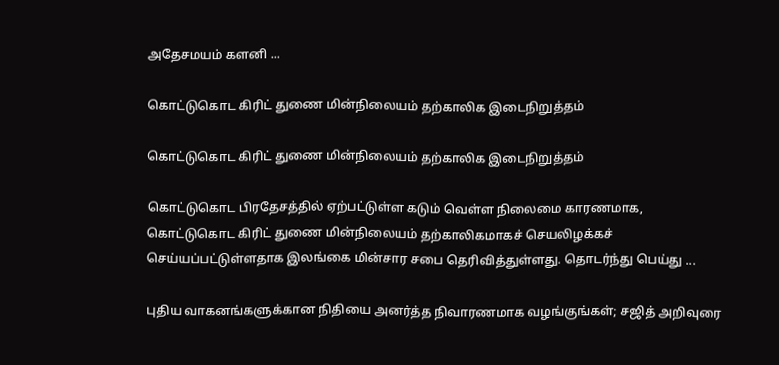அதேசமயம் களனி ...

கொட்டுகொட கிரிட் துணை மின்நிலையம் தற்காலிக இடைநிறுத்தம்

கொட்டுகொட கிரிட் துணை மின்நிலையம் தற்காலிக இடைநிறுத்தம்

கொட்டுகொட பிரதேசத்தில் ஏற்பட்டுள்ள கடும் வெள்ள நிலைமை காரணமாக, கொட்டுகொட கிரிட் துணை மின்நிலையம் தற்காலிகமாகச் செயலிழக்கச் செய்யப்பட்டுள்ளதாக இலங்கை மின்சார சபை தெரிவித்துள்ளது. தொடர்ந்து பெய்து ...

புதிய வாகனங்களுக்கான நிதியை அனர்த்த நிவாரணமாக வழங்குங்கள்; சஜித் அறிவுரை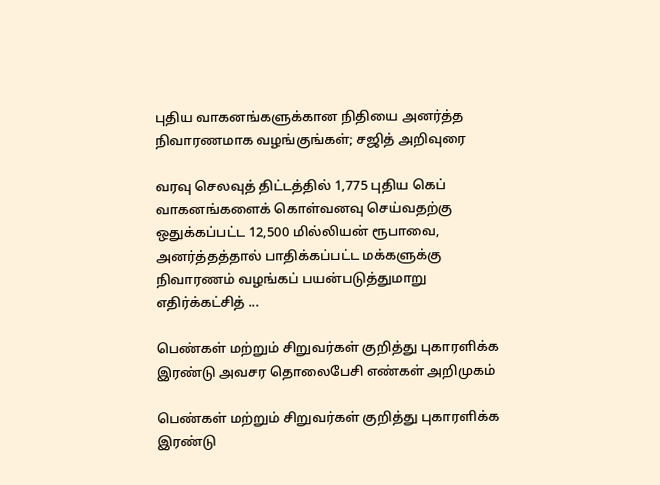புதிய வாகனங்களுக்கான நிதியை அனர்த்த நிவாரணமாக வழங்குங்கள்; சஜித் அறிவுரை

வரவு செலவுத் திட்டத்தில் 1,775 புதிய கெப் வாகனங்களைக் கொள்வனவு செய்வதற்கு ஒதுக்கப்பட்ட 12,500 மில்லியன் ரூபாவை, அனர்த்தத்தால் பாதிக்கப்பட்ட மக்களுக்கு நிவாரணம் வழங்கப் பயன்படுத்துமாறு எதிர்க்கட்சித் ...

பெண்கள் மற்றும் சிறுவர்கள் குறித்து புகாரளிக்க இரண்டு அவசர தொலைபேசி எண்கள் அறிமுகம்

பெண்கள் மற்றும் சிறுவர்கள் குறித்து புகாரளிக்க இரண்டு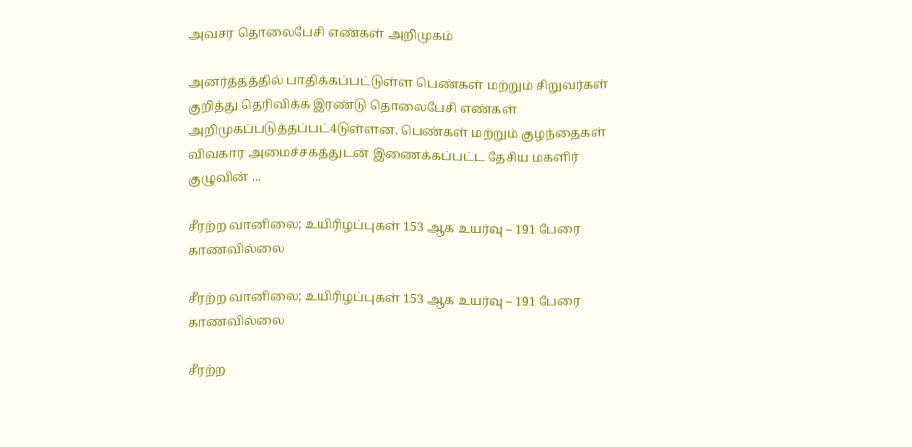அவசர தொலைபேசி எண்கள் அறிமுகம்

அனர்த்தத்தில் பாதிக்கப்பட்டுள்ள பெண்கள் மற்றும் சிறுவர்கள் குறித்து தெரிவிக்க இரண்டு தொலைபேசி எண்கள் அறிமுகப்படுத்தப்பட்4டுள்ளன. பெண்கள் மற்றும் குழந்தைகள் விவகார அமைச்சகத்துடன் இணைக்கப்பட்ட தேசிய மகளிர் குழுவின் ...

சீரற்ற வானிலை; உயிரிழப்புகள் 153 ஆக உயர்வு – 191 பேரை காணவில்லை

சீரற்ற வானிலை; உயிரிழப்புகள் 153 ஆக உயர்வு – 191 பேரை காணவில்லை

சீரற்ற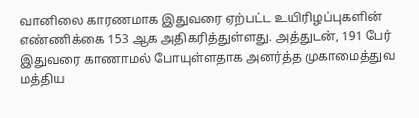வானிலை காரணமாக இதுவரை ஏற்பட்ட உயிரிழப்புகளின் எண்ணிக்கை 153 ஆக அதிகரித்துள்ளது. அத்துடன், 191 பேர் இதுவரை காணாமல் போயுள்ளதாக அனர்த்த முகாமைத்துவ மத்திய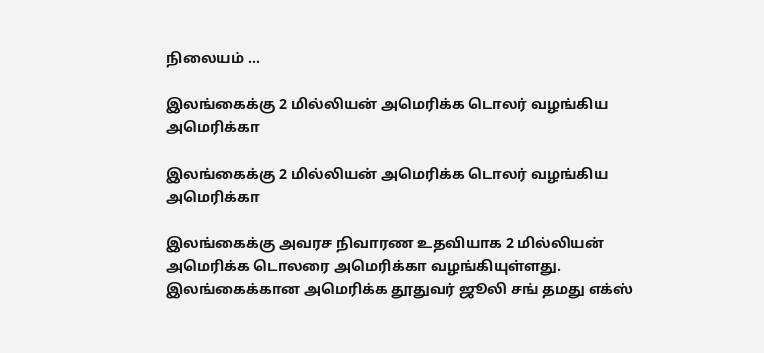நிலையம் ...

இலங்கைக்கு 2 மில்லியன் அமெரிக்க டொலர் வழங்கிய அமெரிக்கா

இலங்கைக்கு 2 மில்லியன் அமெரிக்க டொலர் வழங்கிய அமெரிக்கா

இலங்கைக்கு அவரச நிவாரண உதவியாக 2 மில்லியன் அமெரிக்க டொலரை அமெரிக்கா வழங்கியுள்ளது. இலங்கைக்கான அமெரிக்க தூதுவர் ஜூலி சங் தமது எக்ஸ்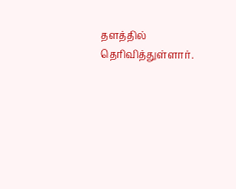தளத்தில் தெரிவித்துள்ளார்.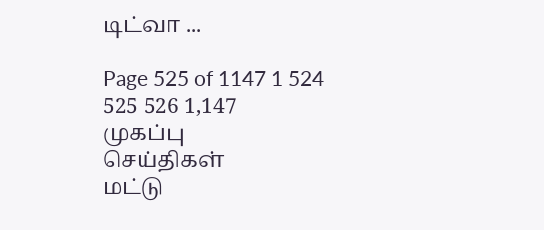டிட்வா ...

Page 525 of 1147 1 524 525 526 1,147
முகப்பு
செய்திகள்
மட்டு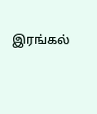இரங்கல்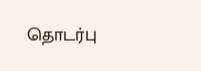தொடர்பு